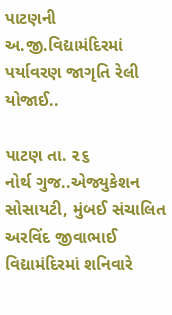પાટણની અ.જી.વિદ્યામંદિરમાં પર્યાવરણ જાગૃતિ રેલી યોજાઈ..

પાટણ તા. ૨૬
નોર્થ ગુજ..એજ્યુકેશન સોસાયટી, મુંબઈ સંચાલિત અરવિંદ જીવાભાઈ વિદ્યામંદિરમાં શનિવારે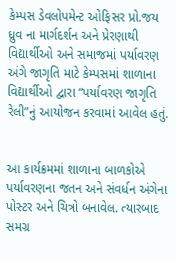કેમ્પસ ડેવલોપમેન્ટ ઓફિસર પ્રો.જય ધ્રુવ ના માર્ગદર્શન અને પ્રેરણાથી વિદ્યાર્થીઓ અને સમાજમાં પર્યાવરણ અંગે જાગૃતિ માટે કેમ્પસમાં શાળાના વિદ્યાર્થીઓ દ્વારા “પર્યાવરણ જાગૃતિ રેલી”નું આયોજન કરવામાં આવેલ હતું.


આ કાર્યક્રમમાં શાળાના બાળકોએ પર્યાવરણના જતન અને સંવર્ધન અંગેના પોસ્ટર અને ચિત્રો બનાવેલ. ત્યારબાદ સમગ્ર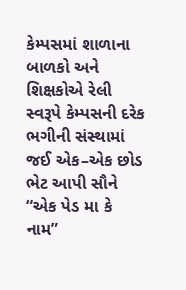કેમ્પસમાં શાળાના બાળકો અને શિક્ષકોએ રેલી સ્વરૂપે કેમ્પસની દરેક ભગીની સંસ્થામાં જઈ એક–એક છોડ ભેટ આપી સૌને “એક પેડ મા કે નામ”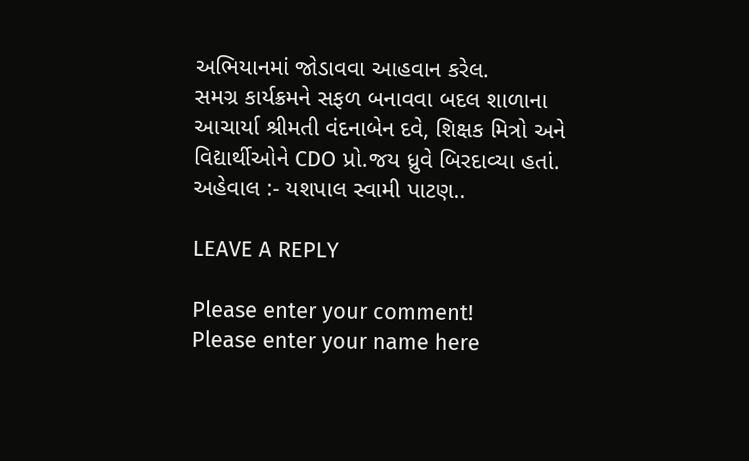અભિયાનમાં જોડાવવા આહવાન કરેલ.
સમગ્ર કાર્યક્રમને સફળ બનાવવા બદલ શાળાના આચાર્યા શ્રીમતી વંદનાબેન દવે, શિક્ષક મિત્રો અને વિદ્યાર્થીઓને CDO પ્રો.જય ધ્રુવે બિરદાવ્યા હતાં.
અહેવાલ :- યશપાલ સ્વામી પાટણ..

LEAVE A REPLY

Please enter your comment!
Please enter your name here